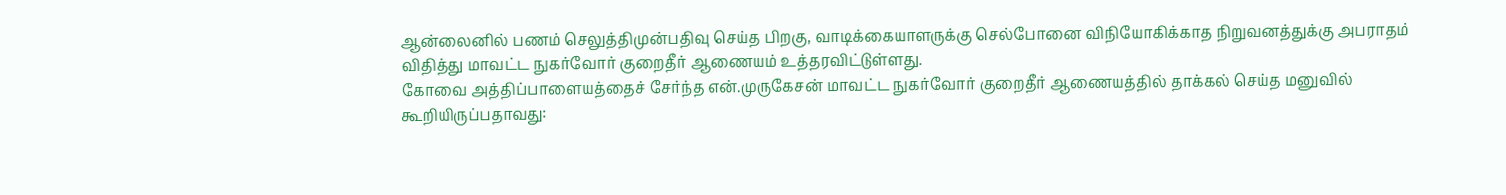ஆன்லைனில் பணம் செலுத்திமுன்பதிவு செய்த பிறகு, வாடிக்கையாளருக்கு செல்போனை விநியோகிக்காத நிறுவனத்துக்கு அபராதம் விதித்து மாவட்ட நுகர்வோர் குறைதீர் ஆணையம் உத்தரவிட்டுள்ளது.
கோவை அத்திப்பாளையத்தைச் சேர்ந்த என்.முருகேசன் மாவட்ட நுகர்வோர் குறைதீர் ஆணையத்தில் தாக்கல் செய்த மனுவில் கூறியிருப்பதாவது: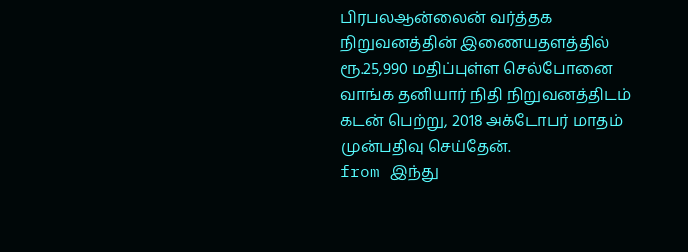பிரபலஆன்லைன் வர்த்தக நிறுவனத்தின் இணையதளத்தில் ரூ.25,990 மதிப்புள்ள செல்போனை வாங்க தனியார் நிதி நிறுவனத்திடம் கடன் பெற்று, 2018 அக்டோபர் மாதம் முன்பதிவு செய்தேன்.
from இந்து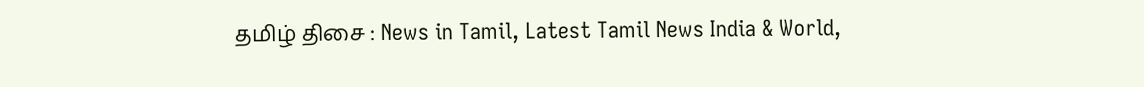தமிழ் திசை : News in Tamil, Latest Tamil News India & World,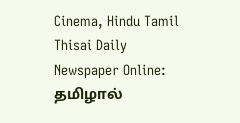Cinema, Hindu Tamil Thisai Daily Newspaper Online: தமிழால்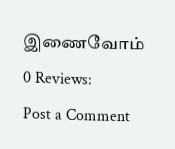இணைவோம்
0 Reviews:
Post a Comment